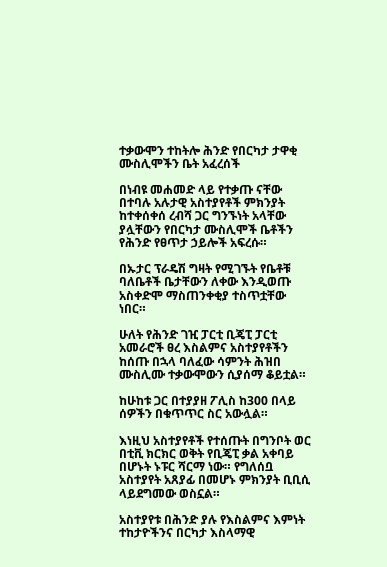ተቃውሞን ተከትሎ ሕንድ የበርካታ ታዋቂ ሙስሊሞችን ቤት አፈረሰች

በነብዩ መሐመድ ላይ የተቃጡ ናቸው በተባሉ አሉታዊ አስተያየቶች ምክንያት ከተቀሰቀሰ ረብሻ ጋር ግንኙነት አላቸው ያሏቸውን የበርካታ ሙስሊሞች ቤቶችን የሕንድ የፀጥታ ኃይሎች አፍረሱ።

በኡታር ፕራዴሽ ግዛት የሚገኙት የቤቶቹ ባለቤቶች ቤታቸውን ለቀው እንዲወጡ አስቀድሞ ማስጠንቀቂያ ተስጥቷቸው ነበር።

ሁለት የሕንድ ገዢ ፓርቲ ቢጄፒ ፓርቲ አመራሮች ፀረ እስልምና አስተያየቶችን ከሰጡ በኋላ ባለፈው ሳምንት ሕዝበ ሙስሊሙ ተቃውሞውን ሲያሰማ ቆይቷል።

ከሁከቱ ጋር በተያያዘ ፖሊስ ከ300 በላይ ሰዎችን በቁጥጥር ስር አውሏል።

እነዚህ አስተያየቶች የተሰጡት በግንቦት ወር በቲቪ ክርክር ወቅት የቢጄፒ ቃል አቀባይ በሆኑት ኑፑር ሻርማ ነው። የግለሰቧ አስተያየት አጸያፊ በመሆኑ ምክንያት ቢቢሲ ላይደግመው ወስኗል።

አስተያየቱ በሕንድ ያሉ የእስልምና እምነት ተከታዮችንና በርካታ እስላማዊ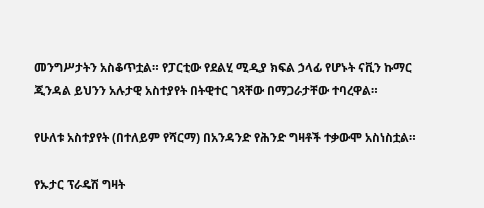መንግሥታትን አስቆጥቷል። የፓርቲው የደልሂ ሚዲያ ክፍል ኃላፊ የሆኑት ናቪን ኩማር ጂንዳል ይህንን አሉታዊ አስተያየት በትዊተር ገጻቸው በማጋራታቸው ተባረዋል።

የሁለቱ አስተያየት (በተለይም የሻርማ) በአንዳንድ የሕንድ ግዛቶች ተቃውሞ አስነስቷል።

የኡታር ፕራዴሽ ግዛት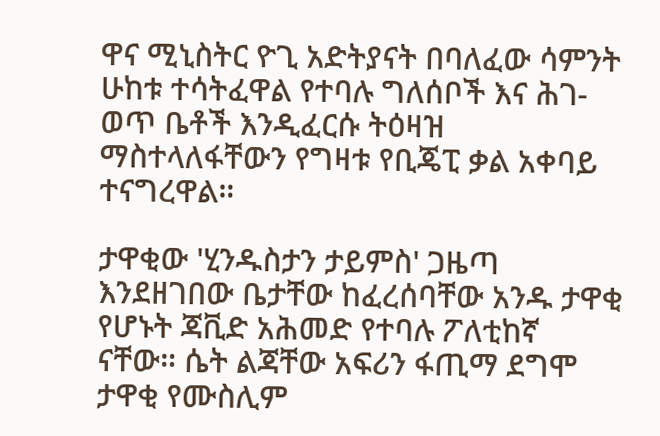ዋና ሚኒስትር ዮጊ አድትያናት በባለፈው ሳምንት ሁከቱ ተሳትፈዋል የተባሉ ግለሰቦች እና ሕገ-ወጥ ቤቶች እንዲፈርሱ ትዕዛዝ ማስተላለፋቸውን የግዛቱ የቢጄፒ ቃል አቀባይ ተናግረዋል።

ታዋቂው 'ሂንዱስታን ታይምስ' ጋዜጣ እንደዘገበው ቤታቸው ከፈረሰባቸው አንዱ ታዋቂ የሆኑት ጃቪድ አሕመድ የተባሉ ፖለቲከኛ ናቸው። ሴት ልጃቸው አፍሪን ፋጢማ ደግሞ ታዋቂ የሙስሊም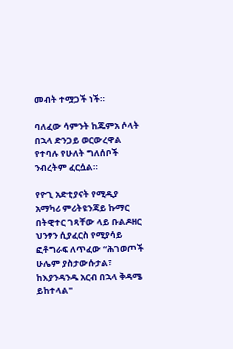መብት ተሟጋች ነች።

ባለፈው ሳምንት ከጁምአ ሶላት በኋላ ድንጋይ ወርውረዋል የተባሉ የሁለት ግለሰቦች ንብረትም ፈርሷል።

የዮጊ አድቲያናት የሚዲያ አማካሪ ምሪትዩንጃይ ኩማር በትዊተር ገጻቸው ላይ ቡልዶዘር ህንፃን ሲያፈርስ የሚያሳይ ፎቶግራፍ ለጥፈው “ሕገወጦች ሁሌም ያስታውሱታል፣ ከእያንዳንዱ አርብ በኋላ ቅዳሜ ይከተላል"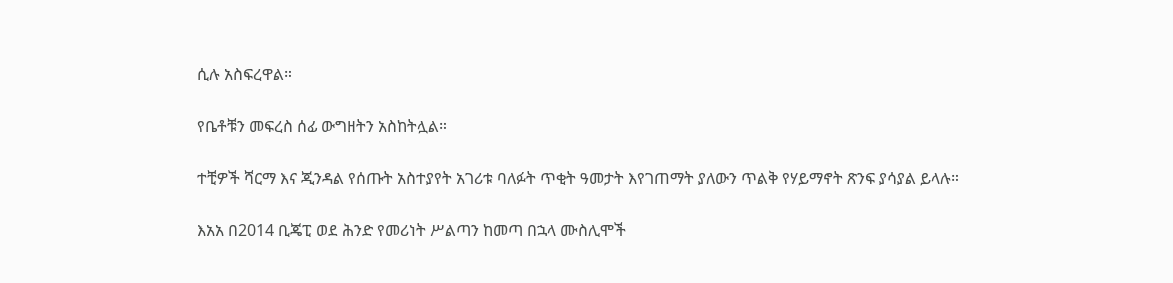ሲሉ አስፍረዋል።

የቤቶቹን መፍረስ ሰፊ ውግዘትን አስከትሏል።

ተቺዎች ሻርማ እና ጂንዳል የሰጡት አስተያየት አገሪቱ ባለፉት ጥቂት ዓመታት እየገጠማት ያለውን ጥልቅ የሃይማኖት ጽንፍ ያሳያል ይላሉ።

እአአ በ2014 ቢጄፒ ወደ ሕንድ የመሪነት ሥልጣን ከመጣ በኋላ ሙስሊሞች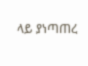ላይ ያነጣጠረ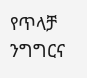የጥላቻ ንግግርና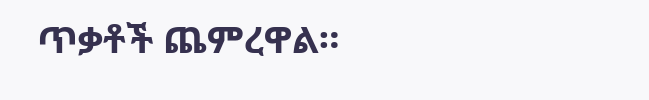ጥቃቶች ጨምረዋል።